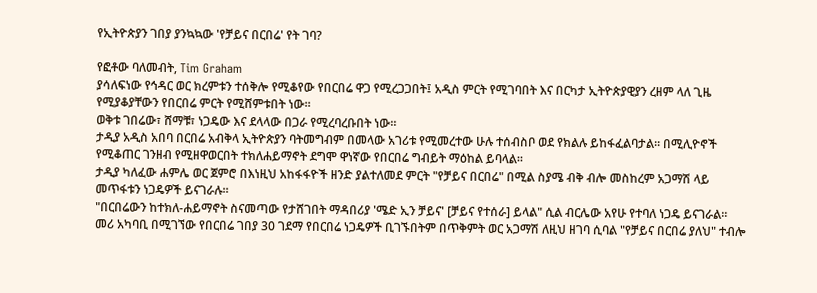የኢትዮጵያን ገበያ ያንኳኳው 'የቻይና በርበሬ' የት ገባ?

የፎቶው ባለመብት, Tim Graham
ያሳለፍነው የኅዳር ወር ክረምቱን ተሰቅሎ የሚቆየው የበርበሬ ዋጋ የሚረጋጋበት፤ አዲስ ምርት የሚገባበት እና በርካታ ኢትዮጵያዊያን ረዘም ላለ ጊዜ የሚያቆያቸውን የበርበሬ ምርት የሚሸምቱበት ነው።
ወቅቱ ገበሬው፣ ሸማቹ፣ ነጋዴው እና ደላላው በጋራ የሚረባረቡበት ነው።
ታዲያ አዲስ አበባ በርበሬ አብቅላ ኢትዮጵያን ባትመግብም በመላው አገሪቱ የሚመረተው ሁሉ ተሰብስቦ ወደ የክልሉ ይከፋፈልባታል። በሚሊዮኖች የሚቆጠር ገንዘብ የሚዘዋወርበት ተክለሐይማኖት ደግሞ ዋነኛው የበርበሬ ግብይት ማዕከል ይባላል።
ታዲያ ካለፈው ሐምሌ ወር ጀምሮ በእነዚህ አከፋፋዮች ዘንድ ያልተለመደ ምርት "የቻይና በርበሬ" በሚል ስያሜ ብቅ ብሎ መስከረም አጋማሽ ላይ መጥፋቱን ነጋዴዎች ይናገራሉ።
"በርበሬውን ከተክለ-ሐይማኖት ስናመጣው የታሸገበት ማዳበሪያ 'ሜድ ኢን ቻይና' [ቻይና የተሰራ] ይላል" ሲል ብርሌው አየሁ የተባለ ነጋዴ ይናገራል።
መሪ አካባቢ በሚገኘው የበርበሬ ገበያ 30 ገደማ የበርበሬ ነጋዴዎች ቢገኙበትም በጥቅምት ወር አጋማሽ ለዚህ ዘገባ ሲባል "የቻይና በርበሬ ያለህ" ተብሎ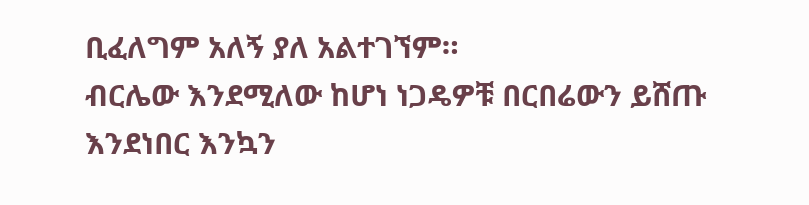ቢፈለግም አለኝ ያለ አልተገኘም።
ብርሌው እንደሚለው ከሆነ ነጋዴዎቹ በርበሬውን ይሸጡ እንደነበር እንኳን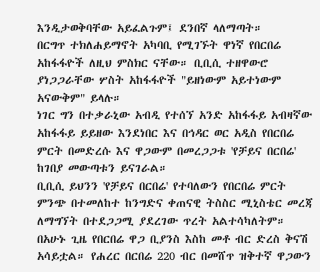እንዲታወቅባቸው አይፈልጉም፤ ደንበኛ ላለማጣት።
በርግጥ ተክለሐይማኖት አካባቢ የሚገኙት ዋነኛ የበርበሬ አከፋፋዮች ለዚህ ምስክር ናቸው። ቢቢሲ ተዘዋውሮ ያነጋጋራቸው ሦስት አከፋፋዮች "ይዘነውም አይተነውም አናውቅም" ይላሉ።
ነገር ግን በተቃራኒው አብዲ የተሰኘ አንድ አከፋፋይ አብዛኛው አከፋፋይ ይይዘው እንደነበር እና በኅዳር ወር አዲስ የበርበሬ ምርት በመድረሱ እና ዋጋውም በመረጋጋቱ 'የቻይና በርበሬ' ከገበያ መውጣቱን ይናገራል።
ቢቢሲ ይህንን 'የቻይና በርበሬ' የተባለውን የበርበሬ ምርት ምንጭ በተመለከተ ከንግድና ቀጠናዊ ትስስር ሚኒስቴር መረጃ ለማግኘት በተደጋጋሚ ያደረገው ጥረት አልተሳካለትም።
በአሁኑ ጊዜ የበርበሬ ዋጋ ቢያንስ እስከ መቶ ብር ድረስ ቅናሽ አሳይቷል። የሐረር በርበሬ 220 ብር በመሸጥ ዝቅተኛ ዋጋውን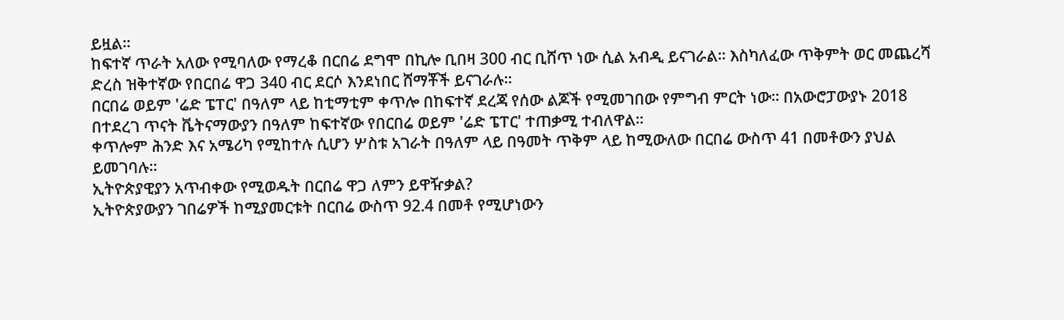ይዟል።
ከፍተኛ ጥራት አለው የሚባለው የማረቆ በርበሬ ደግሞ በኪሎ ቢበዛ 300 ብር ቢሸጥ ነው ሲል አብዲ ይናገራል። እስካለፈው ጥቅምት ወር መጨረሻ ድረስ ዝቅተኛው የበርበሬ ዋጋ 340 ብር ደርሶ እንደነበር ሸማቾች ይናገራሉ።
በርበሬ ወይም 'ሬድ ፔፐር' በዓለም ላይ ከቲማቲም ቀጥሎ በከፍተኛ ደረጃ የሰው ልጆች የሚመገበው የምግብ ምርት ነው። በአውሮፓውያኑ 2018 በተደረገ ጥናት ቬትናማውያን በዓለም ከፍተኛው የበርበሬ ወይም 'ሬድ ፔፐር' ተጠቃሚ ተብለዋል።
ቀጥሎም ሕንድ እና አሜሪካ የሚከተሉ ሲሆን ሦስቱ አገራት በዓለም ላይ በዓመት ጥቅም ላይ ከሚውለው በርበሬ ውስጥ 41 በመቶውን ያህል ይመገባሉ።
ኢትዮጵያዊያን አጥብቀው የሚወዱት በርበሬ ዋጋ ለምን ይዋዥቃል?
ኢትዮጵያውያን ገበሬዎች ከሚያመርቱት በርበሬ ውስጥ 92.4 በመቶ የሚሆነውን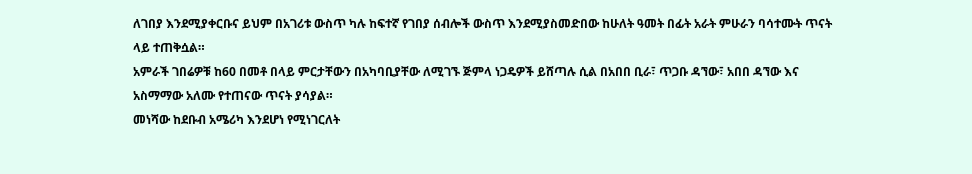ለገበያ እንደሚያቀርቡና ይህም በአገሪቱ ውስጥ ካሉ ከፍተኛ የገበያ ሰብሎች ውስጥ እንደሚያስመድበው ከሁለት ዓመት በፊት አራት ምሁራን ባሳተሙት ጥናት ላይ ተጠቅሷል።
አምራች ገበሬዎቹ ከ60 በመቶ በላይ ምርታቸውን በአካባቢያቸው ለሚገኙ ጅምላ ነጋዴዎች ይሸጣሉ ሲል በአበበ ቢራ፣ ጥጋቡ ዳኘው፣ አበበ ዳኘው እና አስማማው አለሙ የተጠናው ጥናት ያሳያል።
መነሻው ከደቡብ አሜሪካ እንደሆነ የሚነገርለት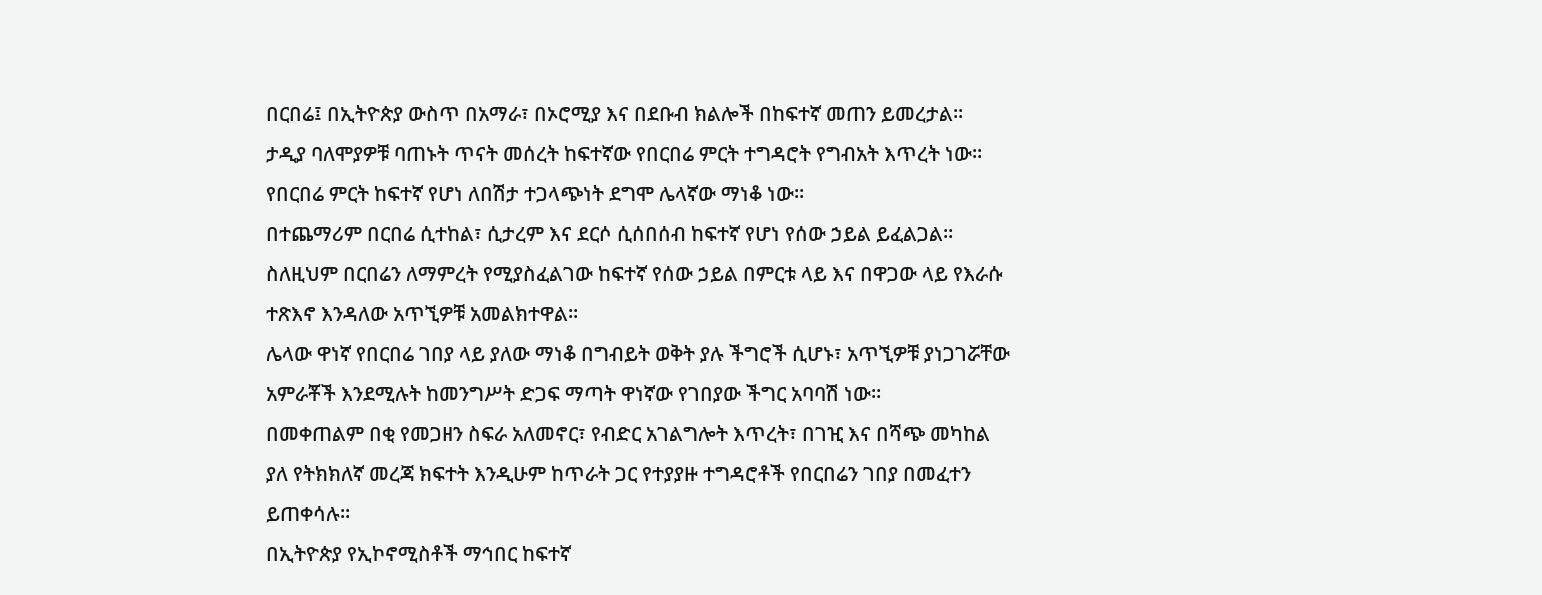በርበሬ፤ በኢትዮጵያ ውስጥ በአማራ፣ በኦሮሚያ እና በደቡብ ክልሎች በከፍተኛ መጠን ይመረታል።
ታዲያ ባለሞያዎቹ ባጠኑት ጥናት መሰረት ከፍተኛው የበርበሬ ምርት ተግዳሮት የግብአት እጥረት ነው። የበርበሬ ምርት ከፍተኛ የሆነ ለበሽታ ተጋላጭነት ደግሞ ሌላኛው ማነቆ ነው።
በተጨማሪም በርበሬ ሲተከል፣ ሲታረም እና ደርሶ ሲሰበሰብ ከፍተኛ የሆነ የሰው ኃይል ይፈልጋል። ስለዚህም በርበሬን ለማምረት የሚያስፈልገው ከፍተኛ የሰው ኃይል በምርቱ ላይ እና በዋጋው ላይ የእራሱ ተጽእኖ እንዳለው አጥኚዎቹ አመልክተዋል።
ሌላው ዋነኛ የበርበሬ ገበያ ላይ ያለው ማነቆ በግብይት ወቅት ያሉ ችግሮች ሲሆኑ፣ አጥኚዎቹ ያነጋገሯቸው አምራቾች እንደሚሉት ከመንግሥት ድጋፍ ማጣት ዋነኛው የገበያው ችግር አባባሽ ነው።
በመቀጠልም በቂ የመጋዘን ስፍራ አለመኖር፣ የብድር አገልግሎት እጥረት፣ በገዢ እና በሻጭ መካከል ያለ የትክክለኛ መረጃ ክፍተት እንዲሁም ከጥራት ጋር የተያያዙ ተግዳሮቶች የበርበሬን ገበያ በመፈተን ይጠቀሳሉ።
በኢትዮጵያ የኢኮኖሚስቶች ማኅበር ከፍተኛ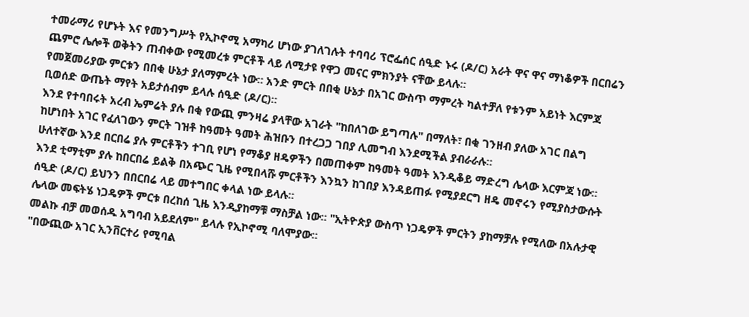ተመራማሪ የሆኑት እና የመንግሥት የኢኮኖሚ አማካሪ ሆነው ያገለገሉት ተባባሪ ፕሮፌሰር ሰዒድ ኑሩ (ዶ/ር) አራት ዋና ዋና ማነቆዎች በርበሬን ጨምሮ ሌሎች ወቅትን ጠብቀው የሚመረቱ ምርቶች ላይ ለሚታዩ የዋጋ መናር ምክንያት ናቸው ይላሉ።
የመጀመሪያው ምርቱን በበቂ ሁኔታ ያለማምረት ነው። አንድ ምርት በበቂ ሁኔታ በአገር ውስጥ ማምረት ካልተቻለ የቱንም አይነት እርምጃ ቢወሰድ ውጤት ማየት አይታሰብም ይላሉ ሰዒድ (ዶ/ር)።
እንደ የተባበሩት አረብ ኤምሬት ያሉ በቂ የውጪ ምንዛሬ ያላቸው አገራት "ከበለገው ይግጣሉ" በማለት፣ በቂ ገንዘብ ያለው አገር በልግ ከሆነበት አገር የፈለገውን ምርት ገዝቶ ከዓመት ዓመት ሕዝቡን በተረጋጋ ገበያ ሊመግብ እንደሚችል ያብራራሉ።
ሁለተኛው እንደ በርበሬ ያሉ ምርቶችን ተገቢ የሆነ የማቆያ ዘዴዎችን በመጠቀም ከዓመት ዓመት እንዲቆይ ማድረግ ሌላው እርምጃ ነው። እንደ ቲማቲም ያሉ ከበርበሬ ይልቅ በአጭር ጊዜ የሚበላሹ ምርቶችን እንኳን ከገበያ እንዳይጠፉ የሚያደርግ ዘዴ መኖሩን የሚያስታውሱት ሰዒድ (ዶ/ር) ይህንን በበርበሬ ላይ መተግበር ቀላል ነው ይላሉ።
ሌላው መፍትሄ ነጋዴዎች ምርቱ በረከሰ ጊዜ እንዲያከማቹ ማስቻል ነው። "ኢትዮጵያ ውስጥ ነጋዴዎች ምርትን ያከማቻሉ የሚለው በአሉታዊ መልኩ ብቻ መወሰዱ አግባብ አይደለም" ይላሉ የኢኮኖሚ ባለሞያው።
"በውጪው አገር ኢንቨርተሪ የሚባል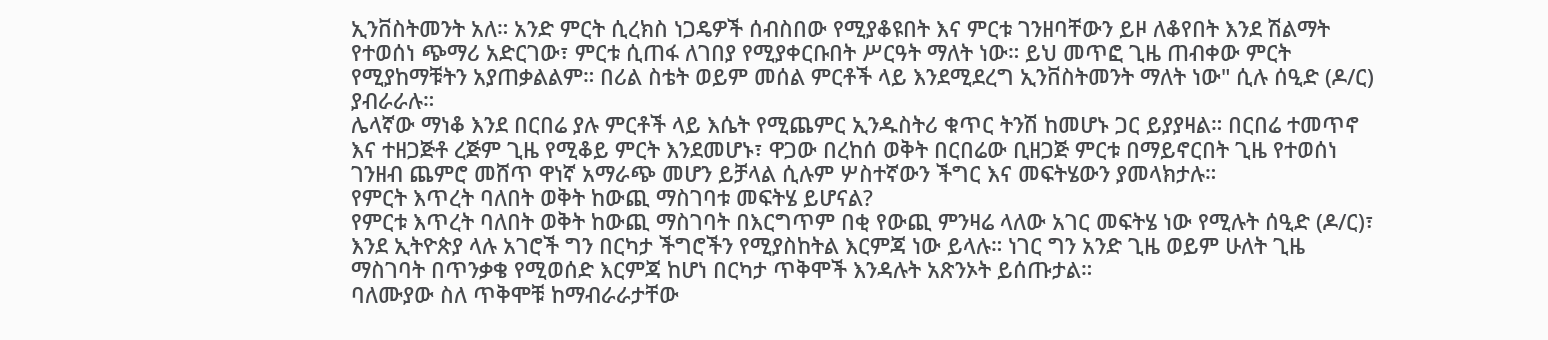ኢንቨስትመንት አለ። አንድ ምርት ሲረክስ ነጋዴዎች ሰብስበው የሚያቆዩበት እና ምርቱ ገንዘባቸውን ይዞ ለቆየበት እንደ ሽልማት የተወሰነ ጭማሪ አድርገው፣ ምርቱ ሲጠፋ ለገበያ የሚያቀርቡበት ሥርዓት ማለት ነው። ይህ መጥፎ ጊዜ ጠብቀው ምርት የሚያከማቹትን አያጠቃልልም። በሪል ስቴት ወይም መሰል ምርቶች ላይ እንደሚደረግ ኢንቨስትመንት ማለት ነው" ሲሉ ሰዒድ (ዶ/ር) ያብራራሉ።
ሌላኛው ማነቆ እንደ በርበሬ ያሉ ምርቶች ላይ እሴት የሚጨምር ኢንዱስትሪ ቁጥር ትንሽ ከመሆኑ ጋር ይያያዛል። በርበሬ ተመጥኖ እና ተዘጋጅቶ ረጅም ጊዜ የሚቆይ ምርት እንደመሆኑ፣ ዋጋው በረከሰ ወቅት በርበሬው ቢዘጋጅ ምርቱ በማይኖርበት ጊዜ የተወሰነ ገንዘብ ጨምሮ መሸጥ ዋነኛ አማራጭ መሆን ይቻላል ሲሉም ሦስተኛውን ችግር እና መፍትሄውን ያመላክታሉ።
የምርት እጥረት ባለበት ወቅት ከውጪ ማስገባቱ መፍትሄ ይሆናል?
የምርቱ እጥረት ባለበት ወቅት ከውጪ ማስገባት በእርግጥም በቂ የውጪ ምንዛሬ ላለው አገር መፍትሄ ነው የሚሉት ሰዒድ (ዶ/ር)፣ እንደ ኢትዮጵያ ላሉ አገሮች ግን በርካታ ችግሮችን የሚያስከትል እርምጃ ነው ይላሉ። ነገር ግን አንድ ጊዜ ወይም ሁለት ጊዜ ማስገባት በጥንቃቄ የሚወሰድ እርምጃ ከሆነ በርካታ ጥቅሞች እንዳሉት አጽንኦት ይሰጡታል።
ባለሙያው ስለ ጥቅሞቹ ከማብራራታቸው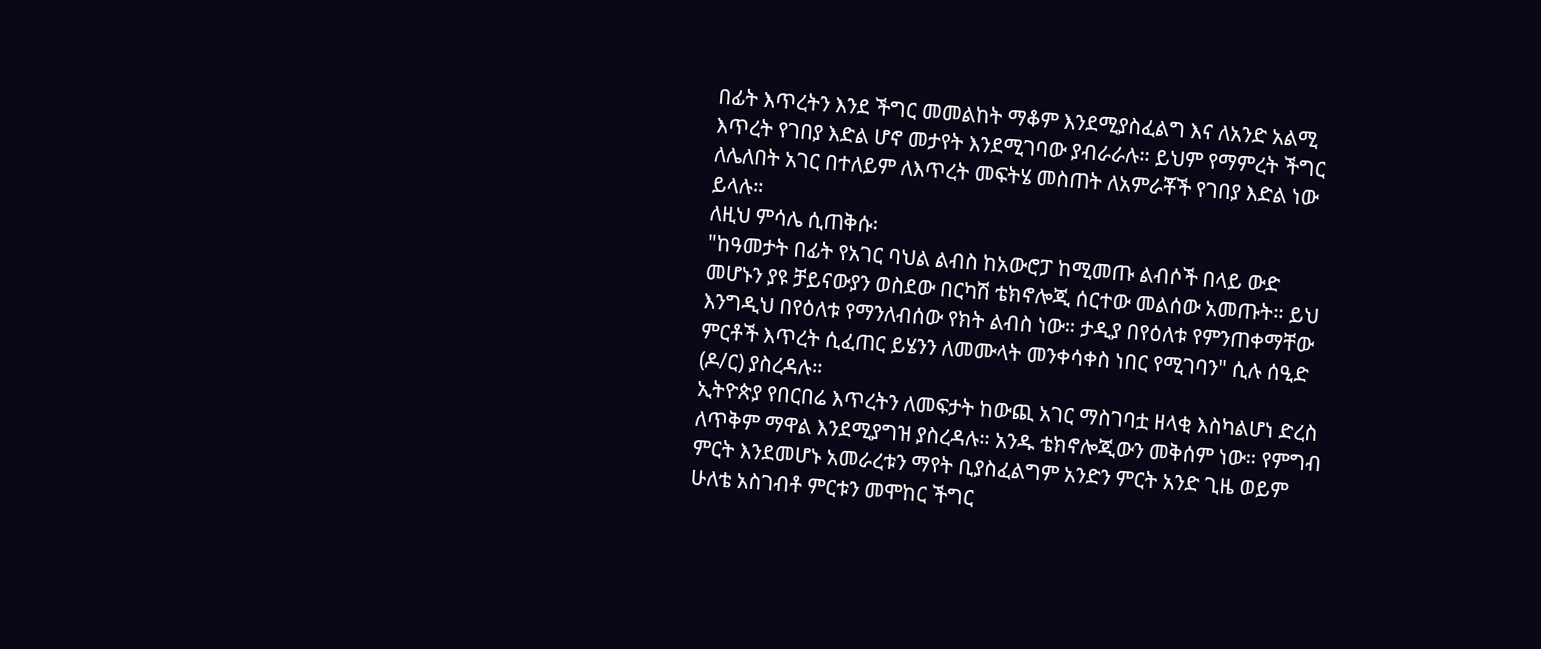በፊት እጥረትን እንደ ችግር መመልከት ማቆም እንደሚያስፈልግ እና ለአንድ አልሚ እጥረት የገበያ እድል ሆኖ መታየት እንደሚገባው ያብራራሉ። ይህም የማምረት ችግር ለሌለበት አገር በተለይም ለእጥረት መፍትሄ መስጠት ለአምራቾች የገበያ እድል ነው ይላሉ።
ለዚህ ምሳሌ ሲጠቅሱ፡
"ከዓመታት በፊት የአገር ባህል ልብስ ከአውሮፓ ከሚመጡ ልብሶች በላይ ውድ መሆኑን ያዩ ቻይናውያን ወስደው በርካሽ ቴክኖሎጂ ሰርተው መልሰው አመጡት። ይህ እንግዲህ በየዕለቱ የማንለብሰው የክት ልብስ ነው። ታዲያ በየዕለቱ የምንጠቀማቸው ምርቶች እጥረት ሲፈጠር ይሄንን ለመሙላት መንቀሳቀስ ነበር የሚገባን" ሲሉ ሰዒድ (ዶ/ር) ያስረዳሉ።
ኢትዮጵያ የበርበሬ እጥረትን ለመፍታት ከውጪ አገር ማስገባቷ ዘላቂ እስካልሆነ ድረስ ለጥቅም ማዋል እንደሚያግዝ ያስረዳሉ። አንዱ ቴክኖሎጂውን መቅሰም ነው። የምግብ ምርት እንደመሆኑ አመራረቱን ማየት ቢያስፈልግም አንድን ምርት አንድ ጊዜ ወይም ሁለቴ አስገብቶ ምርቱን መሞከር ችግር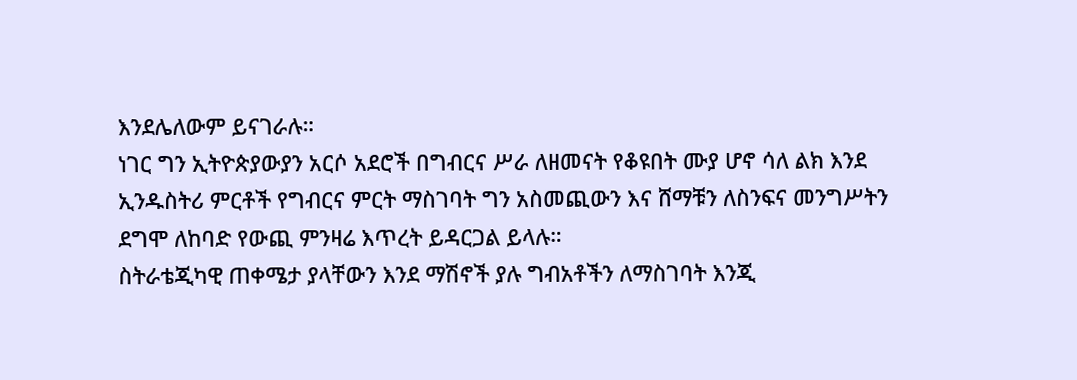እንደሌለውም ይናገራሉ።
ነገር ግን ኢትዮጵያውያን አርሶ አደሮች በግብርና ሥራ ለዘመናት የቆዩበት ሙያ ሆኖ ሳለ ልክ እንደ ኢንዱስትሪ ምርቶች የግብርና ምርት ማስገባት ግን አስመጪውን እና ሸማቹን ለስንፍና መንግሥትን ደግሞ ለከባድ የውጪ ምንዛሬ እጥረት ይዳርጋል ይላሉ።
ስትራቴጂካዊ ጠቀሜታ ያላቸውን እንደ ማሽኖች ያሉ ግብአቶችን ለማስገባት እንጂ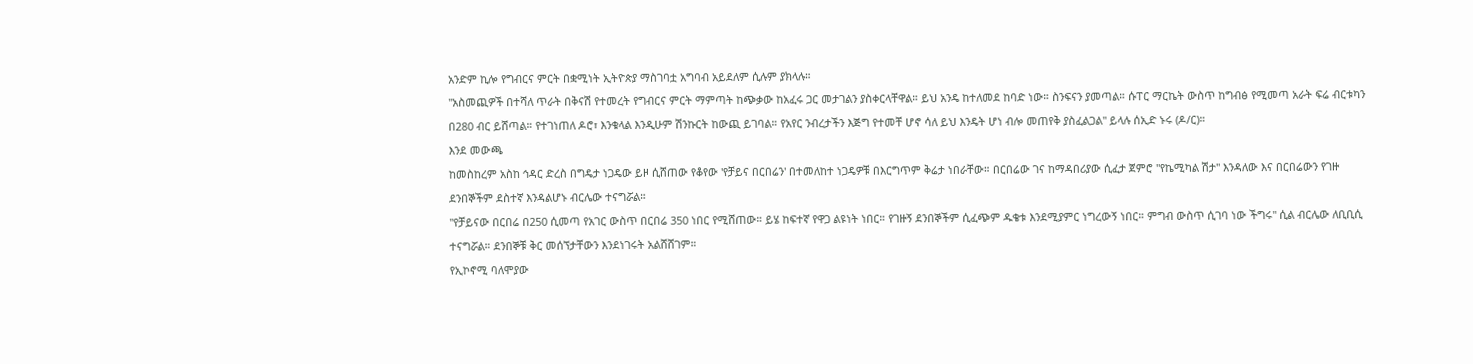አንድም ኪሎ የግብርና ምርት በቋሚነት ኢትዮጵያ ማስገባቷ አግባብ አይደለም ሲሉም ያክላሉ።
"አስመጪዎች በተሻለ ጥራት በቅናሽ የተመረት የግብርና ምርት ማምጣት ከጭቃው ከአፈሩ ጋር መታገልን ያስቀርላቸዋል። ይህ አንዴ ከተለመደ ከባድ ነው። ስንፍናን ያመጣል። ሱፐር ማርኬት ውስጥ ከግብፅ የሚመጣ አራት ፍሬ ብርቱካን በ280 ብር ይሸጣል። የተገነጠለ ዶሮ፣ እንቁላል እንዲሁም ሽንኩርት ከውጪ ይገባል። የአየር ንብረታችን እጅግ የተመቸ ሆኖ ሳለ ይህ እንዴት ሆነ ብሎ መጠየቅ ያስፈልጋል" ይላሉ ሰኢድ ኑሩ (ዶ/ር)።
እንደ መውጫ
ከመስከረም አስከ ኅዳር ድረስ በግዴታ ነጋዴው ይዞ ሲሸጠው የቆየው 'የቻይና በርበሬን' በተመለከተ ነጋዴዎቹ በእርግጥም ቅሬታ ነበራቸው። በርበሬው ገና ከማዳበሪያው ሲፈታ ጀምሮ "የኬሚካል ሽታ" እንዳለው እና በርበሬውን የገዙ ደንበኞችም ደስተኛ እንዳልሆኑ ብርሌው ተናግሯል።
"የቻይናው በርበሬ በ250 ሲመጣ የአገር ውስጥ በርበሬ 350 ነበር የሚሸጠው። ይሄ ከፍተኛ የዋጋ ልዩነት ነበር። የገዙኝ ደንበኞችም ሲፈጭም ዱቄቱ እንደሚያምር ነግረውኝ ነበር። ምግብ ውስጥ ሲገባ ነው ችግሩ" ሲል ብርሌው ለቢቢሲ ተናግሯል። ደንበኞቹ ቅር መሰኘታቸውን እንደነገሩት አልሸሸገም።
የኢኮኖሚ ባለሞያው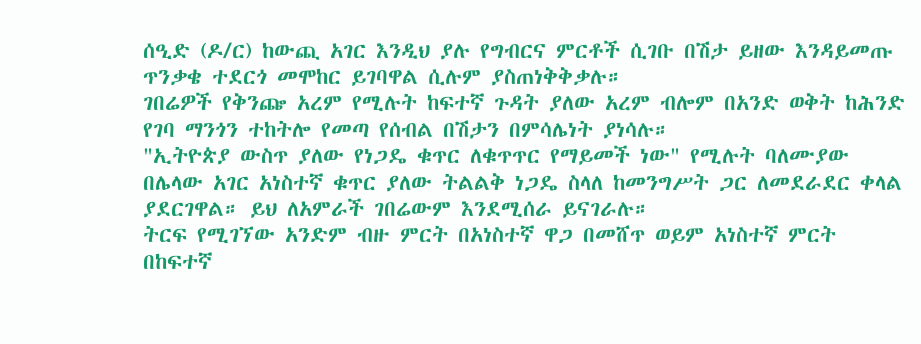ሰዒድ (ዶ/ር) ከውጪ አገር እንዲህ ያሉ የግብርና ምርቶች ሲገቡ በሽታ ይዘው እንዳይመጡ ጥንቃቄ ተደርጎ መሞከር ይገባዋል ሲሉም ያስጠነቅቅቃሉ።
ገበሬዎች የቅንጬ አረም የሚሉት ከፍተኛ ጉዳት ያለው አረም ብሎም በአንድ ወቅት ከሕንድ የገባ ማንጎን ተከትሎ የመጣ የሰብል በሽታን በምሳሌነት ያነሳሉ።
"ኢትዮጵያ ውስጥ ያለው የነጋዴ ቁጥር ለቁጥጥር የማይመች ነው" የሚሉት ባለሙያው በሌላው አገር አነስተኛ ቁጥር ያለው ትልልቅ ነጋዴ ስላለ ከመንግሥት ጋር ለመደራደር ቀላል ያደርገዋል። ይህ ለአምራች ገበሬውም እንደሚሰራ ይናገራሉ።
ትርፍ የሚገኘው አንድም ብዙ ምርት በአነስተኛ ዋጋ በመሸጥ ወይም አነስተኛ ምርት በከፍተኛ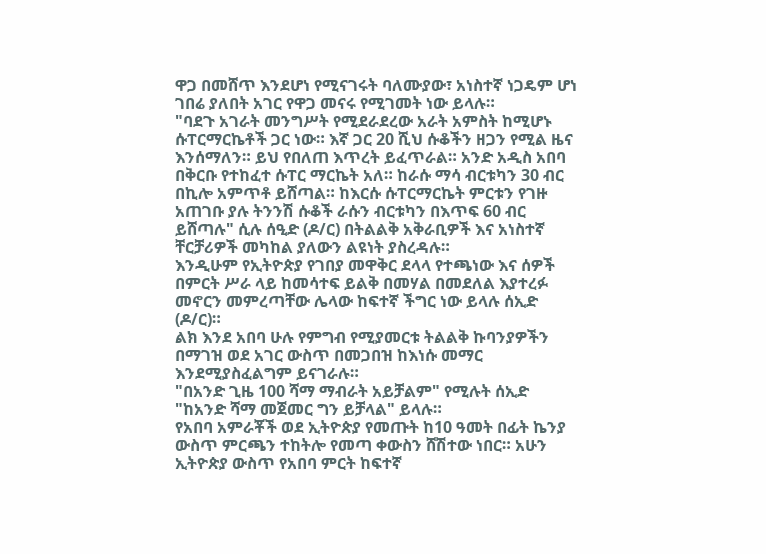ዋጋ በመሸጥ እንደሆነ የሚናገሩት ባለሙያው፣ አነስተኛ ነጋዴም ሆነ ገበሬ ያለበት አገር የዋጋ መናሩ የሚገመት ነው ይላሉ።
"ባደጉ አገራት መንግሥት የሚደራደረው አራት አምስት ከሚሆኑ ሱፐርማርኬቶች ጋር ነው። እኛ ጋር 20 ሺህ ሱቆችን ዘጋን የሚል ዜና እንሰማለን። ይህ የበለጠ እጥረት ይፈጥራል። አንድ አዲስ አበባ በቅርቡ የተከፈተ ሱፐር ማርኬት አለ። ከራሱ ማሳ ብርቱካን 30 ብር በኪሎ አምጥቶ ይሸጣል። ከእርሱ ሱፐርማርኬት ምርቱን የገዙ አጠገቡ ያሉ ትንንሽ ሱቆች ራሱን ብርቱካን በእጥፍ 60 ብር ይሸጣሉ" ሲሉ ሰዒድ (ዶ/ር) በትልልቅ አቅራቢዎች እና አነስተኛ ቸርቻሪዎች መካከል ያለውን ልዩነት ያስረዳሉ።
እንዲሁም የኢትዮጵያ የገበያ መዋቅር ደላላ የተጫነው እና ሰዎች በምርት ሥራ ላይ ከመሳተፍ ይልቅ በመሃል በመደለል እያተረፉ መኖርን መምረጣቸው ሌላው ከፍተኛ ችግር ነው ይላሉ ሰኢድ (ዶ/ር)።
ልክ እንደ አበባ ሁሉ የምግብ የሚያመርቱ ትልልቅ ኩባንያዎችን በማገዝ ወደ አገር ውስጥ በመጋበዝ ከእነሱ መማር እንደሚያስፈልግም ይናገራሉ።
"በአንድ ጊዜ 100 ሻማ ማብራት አይቻልም" የሚሉት ሰኢድ "ከአንድ ሻማ መጀመር ግን ይቻላል" ይላሉ።
የአበባ አምራቾች ወደ ኢትዮጵያ የመጡት ከ10 ዓመት በፊት ኬንያ ውስጥ ምርጫን ተከትሎ የመጣ ቀውስን ሸሽተው ነበር። አሁን ኢትዮጵያ ውስጥ የአበባ ምርት ከፍተኛ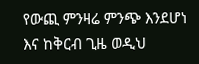የውጪ ምንዛሬ ምንጭ እንደሆነ እና ከቅርብ ጊዜ ወዲህ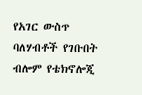የአገር ውስጥ ባለሃብቶች የገቡበት ብሎም የቴክኖሎጂ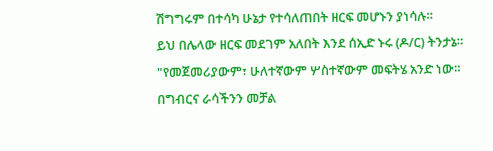ሽግግሩም በተሳካ ሁኔታ የተሳለጠበት ዘርፍ መሆኑን ያነሳሉ።
ይህ በሌላው ዘርፍ መደገም አለበት እንደ ሰኢድ ኑሩ (ዶ/ር) ትንታኔ።
"የመጀመሪያውም፣ ሁለተኛውም ሦስተኛውም መፍትሄ አንድ ነው። በግብርና ራሳችንን መቻል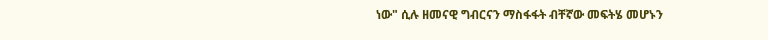ነው" ሲሉ ዘመናዊ ግብርናን ማስፋፋት ብቸኛው መፍትሄ መሆኑን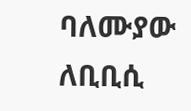ባለሙያው ለቢቢሲ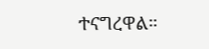ተናግረዋል።